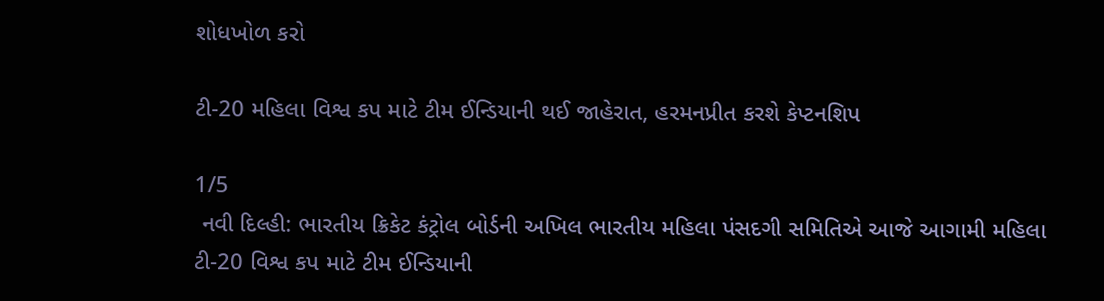શોધખોળ કરો

ટી-20 મહિલા વિશ્વ કપ માટે ટીમ ઈન્ડિયાની થઈ જાહેરાત, હરમનપ્રીત કરશે કેપ્ટનશિપ

1/5
 નવી દિલ્હી: ભારતીય ક્રિકેટ કંટ્રોલ બોર્ડની અખિલ ભારતીય મહિલા પંસદગી સમિતિએ આજે આગામી મહિલા ટી-20 વિશ્વ કપ માટે ટીમ ઈન્ડિયાની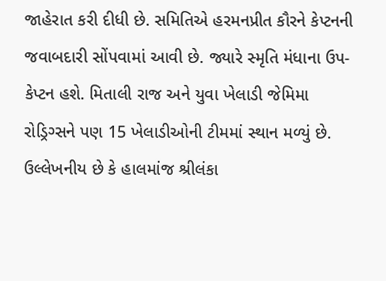જાહેરાત કરી દીધી છે. સમિતિએ હરમનપ્રીત કૌરને કેપ્ટનની જવાબદારી સોંપવામાં આવી છે. જ્યારે સ્મૃતિ મંધાના ઉપ-કેપ્ટન હશે. મિતાલી રાજ અને યુવા ખેલાડી જેમિમા રોડ્રિગ્સને પણ 15 ખેલાડીઓની ટીમમાં સ્થાન મળ્યું છે. ઉલ્લેખનીય છે કે હાલમાંજ શ્રીલંકા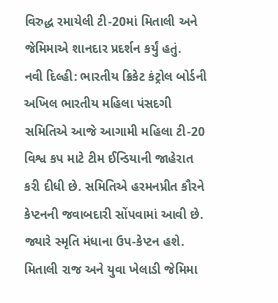વિરુદ્ધ રમાયેલી ટી-20માં મિતાલી અને જેમિમાએ શાનદાર પ્રદર્શન કર્યું હતું.
નવી દિલ્હી: ભારતીય ક્રિકેટ કંટ્રોલ બોર્ડની અખિલ ભારતીય મહિલા પંસદગી સમિતિએ આજે આગામી મહિલા ટી-20 વિશ્વ કપ માટે ટીમ ઈન્ડિયાની જાહેરાત કરી દીધી છે. સમિતિએ હરમનપ્રીત કૌરને કેપ્ટનની જવાબદારી સોંપવામાં આવી છે. જ્યારે સ્મૃતિ મંધાના ઉપ-કેપ્ટન હશે. મિતાલી રાજ અને યુવા ખેલાડી જેમિમા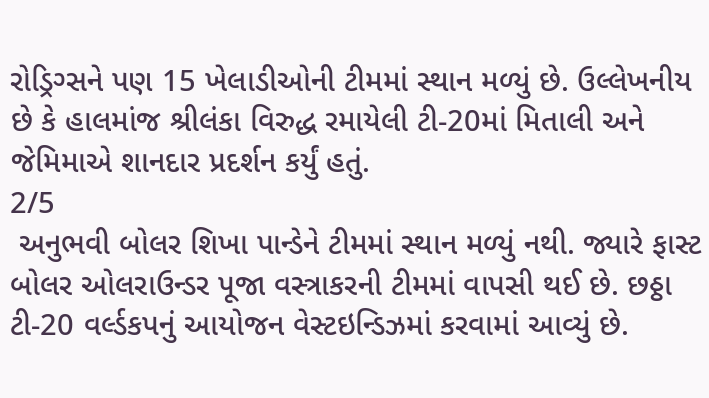રોડ્રિગ્સને પણ 15 ખેલાડીઓની ટીમમાં સ્થાન મળ્યું છે. ઉલ્લેખનીય છે કે હાલમાંજ શ્રીલંકા વિરુદ્ધ રમાયેલી ટી-20માં મિતાલી અને જેમિમાએ શાનદાર પ્રદર્શન કર્યું હતું.
2/5
 અનુભવી બોલર શિખા પાન્ડેને ટીમમાં સ્થાન મળ્યું નથી. જ્યારે ફાસ્ટ બોલર ઓલરાઉન્ડર પૂજા વસ્ત્રાકરની ટીમમાં વાપસી થઈ છે. છઠ્ઠા ટી-20 વર્લ્ડકપનું આયોજન વેસ્ટઇન્ડિઝમાં કરવામાં આવ્યું છે.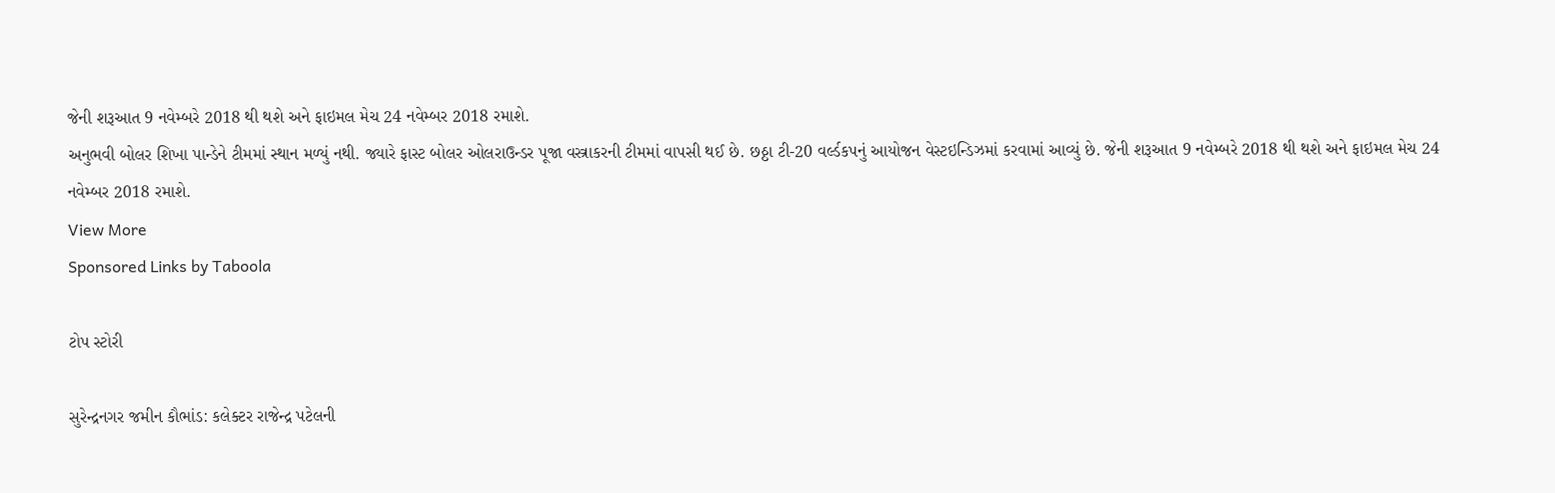જેની શરૂઆત 9 નવેમ્બરે 2018 થી થશે અને ફાઇમલ મેચ 24 નવેમ્બર 2018 રમાશે.
અનુભવી બોલર શિખા પાન્ડેને ટીમમાં સ્થાન મળ્યું નથી. જ્યારે ફાસ્ટ બોલર ઓલરાઉન્ડર પૂજા વસ્ત્રાકરની ટીમમાં વાપસી થઈ છે. છઠ્ઠા ટી-20 વર્લ્ડકપનું આયોજન વેસ્ટઇન્ડિઝમાં કરવામાં આવ્યું છે. જેની શરૂઆત 9 નવેમ્બરે 2018 થી થશે અને ફાઇમલ મેચ 24 નવેમ્બર 2018 રમાશે.
View More
Sponsored Links by Taboola

ટોપ સ્ટોરી

સુરેન્દ્રનગર જમીન કૌભાંડ: કલેક્ટર રાજેન્દ્ર પટેલની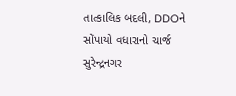તાત્કાલિક બદલી, DDOને સોંપાયો વધારાનો ચાર્જ
સુરેન્દ્રનગર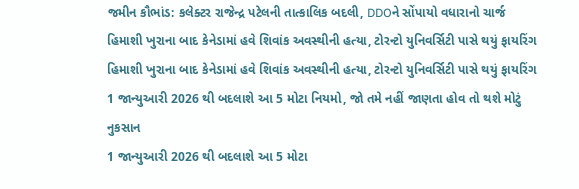જમીન કૌભાંડ: કલેક્ટર રાજેન્દ્ર પટેલની તાત્કાલિક બદલી, DDOને સોંપાયો વધારાનો ચાર્જ
હિમાશી ખુરાના બાદ કેનેડામાં હવે શિવાંક અવસ્થીની હત્યા, ટોરન્ટો યુનિવર્સિટી પાસે થયું ફાયરિંગ
હિમાશી ખુરાના બાદ કેનેડામાં હવે શિવાંક અવસ્થીની હત્યા, ટોરન્ટો યુનિવર્સિટી પાસે થયું ફાયરિંગ
1 જાન્યુઆરી 2026 થી બદલાશે આ 5 મોટા નિયમો, જો તમે નહીં જાણતા હોવ તો થશે મોટું નુકસાન
1 જાન્યુઆરી 2026 થી બદલાશે આ 5 મોટા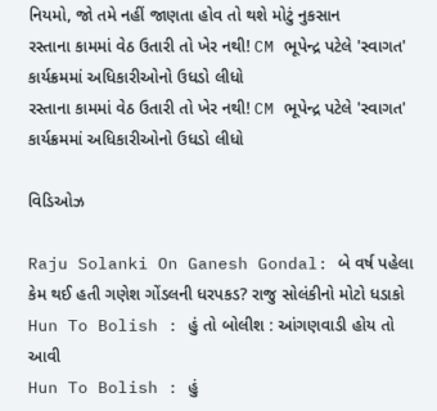નિયમો, જો તમે નહીં જાણતા હોવ તો થશે મોટું નુકસાન
રસ્તાના કામમાં વેઠ ઉતારી તો ખેર નથી! CM ભૂપેન્દ્ર પટેલે 'સ્વાગત' કાર્યક્રમમાં અધિકારીઓનો ઉધડો લીધો
રસ્તાના કામમાં વેઠ ઉતારી તો ખેર નથી! CM ભૂપેન્દ્ર પટેલે 'સ્વાગત' કાર્યક્રમમાં અધિકારીઓનો ઉધડો લીધો

વિડિઓઝ

Raju Solanki On Ganesh Gondal: બે વર્ષ પહેલા કેમ થઈ હતી ગણેશ ગોંડલની ધરપકડ? રાજુ સોલંકીનો મોટો ધડાકો
Hun To Bolish : હું તો બોલીશ : આંગણવાડી હોય તો આવી
Hun To Bolish : હું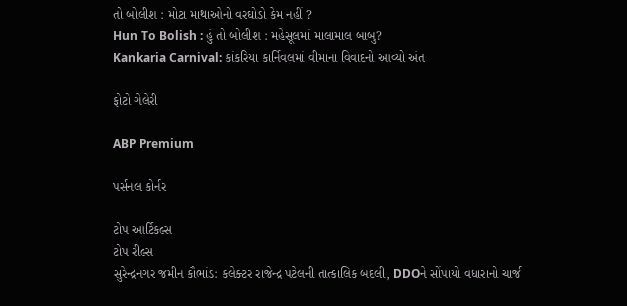તો બોલીશ : મોટા માથાઓનો વરઘોડો કેમ નહીં ?
Hun To Bolish : હું તો બોલીશ : મહેસૂલમાં માલામાલ બાબુ?
Kankaria Carnival: કાંકરિયા કાર્નિવલમાં વીમાના વિવાદનો આવ્યો અંત

ફોટો ગેલેરી

ABP Premium

પર્સનલ કોર્નર

ટોપ આર્ટિકલ્સ
ટોપ રીલ્સ
સુરેન્દ્રનગર જમીન કૌભાંડ: કલેક્ટર રાજેન્દ્ર પટેલની તાત્કાલિક બદલી, DDOને સોંપાયો વધારાનો ચાર્જ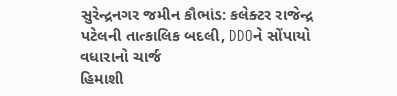સુરેન્દ્રનગર જમીન કૌભાંડ: કલેક્ટર રાજેન્દ્ર પટેલની તાત્કાલિક બદલી, DDOને સોંપાયો વધારાનો ચાર્જ
હિમાશી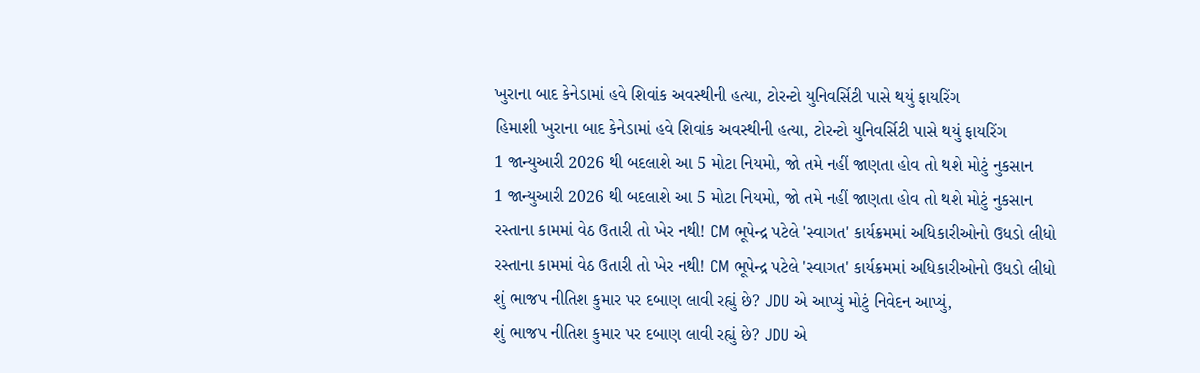ખુરાના બાદ કેનેડામાં હવે શિવાંક અવસ્થીની હત્યા, ટોરન્ટો યુનિવર્સિટી પાસે થયું ફાયરિંગ
હિમાશી ખુરાના બાદ કેનેડામાં હવે શિવાંક અવસ્થીની હત્યા, ટોરન્ટો યુનિવર્સિટી પાસે થયું ફાયરિંગ
1 જાન્યુઆરી 2026 થી બદલાશે આ 5 મોટા નિયમો, જો તમે નહીં જાણતા હોવ તો થશે મોટું નુકસાન
1 જાન્યુઆરી 2026 થી બદલાશે આ 5 મોટા નિયમો, જો તમે નહીં જાણતા હોવ તો થશે મોટું નુકસાન
રસ્તાના કામમાં વેઠ ઉતારી તો ખેર નથી! CM ભૂપેન્દ્ર પટેલે 'સ્વાગત' કાર્યક્રમમાં અધિકારીઓનો ઉધડો લીધો
રસ્તાના કામમાં વેઠ ઉતારી તો ખેર નથી! CM ભૂપેન્દ્ર પટેલે 'સ્વાગત' કાર્યક્રમમાં અધિકારીઓનો ઉધડો લીધો
શું ભાજપ નીતિશ કુમાર પર દબાણ લાવી રહ્યું છે? JDU એ આપ્યું મોટું નિવેદન આપ્યું,
શું ભાજપ નીતિશ કુમાર પર દબાણ લાવી રહ્યું છે? JDU એ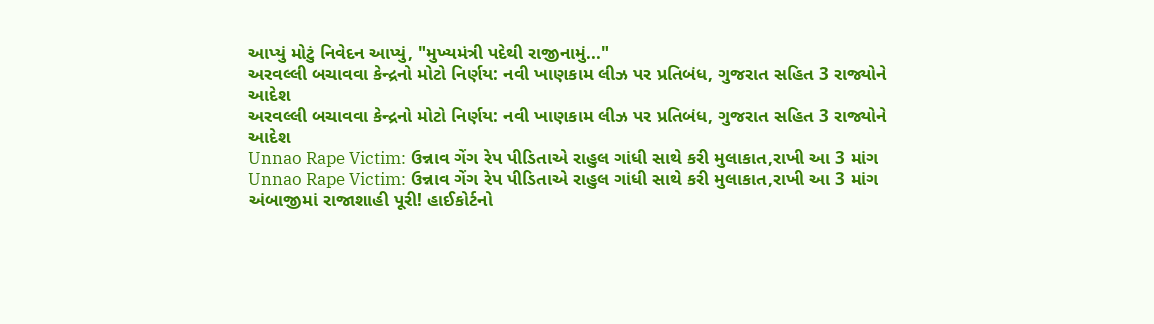આપ્યું મોટું નિવેદન આપ્યું, "મુખ્યમંત્રી પદેથી રાજીનામું..."
અરવલ્લી બચાવવા કેન્દ્રનો મોટો નિર્ણય: નવી ખાણકામ લીઝ પર પ્રતિબંધ, ગુજરાત સહિત 3 રાજ્યોને આદેશ
અરવલ્લી બચાવવા કેન્દ્રનો મોટો નિર્ણય: નવી ખાણકામ લીઝ પર પ્રતિબંધ, ગુજરાત સહિત 3 રાજ્યોને આદેશ
Unnao Rape Victim: ઉન્નાવ ગેંગ રેપ પીડિતાએ રાહુલ ગાંધી સાથે કરી મુલાકાત,રાખી આ 3 માંગ
Unnao Rape Victim: ઉન્નાવ ગેંગ રેપ પીડિતાએ રાહુલ ગાંધી સાથે કરી મુલાકાત,રાખી આ 3 માંગ
અંબાજીમાં રાજાશાહી પૂરી! હાઈકોર્ટનો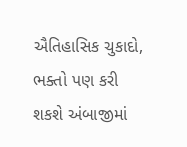ઐતિહાસિક ચુકાદો, ભક્તો પણ કરી શકશે અંબાજીમાં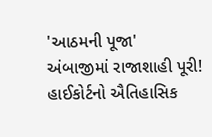'આઠમની પૂજા'
અંબાજીમાં રાજાશાહી પૂરી! હાઈકોર્ટનો ઐતિહાસિક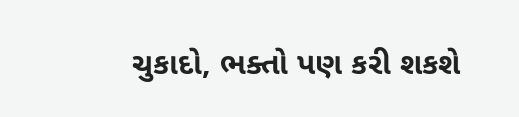ચુકાદો, ભક્તો પણ કરી શકશે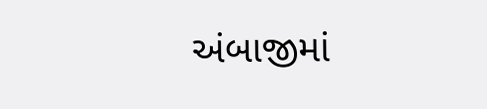અંબાજીમાં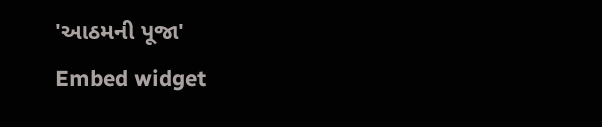'આઠમની પૂજા'
Embed widget